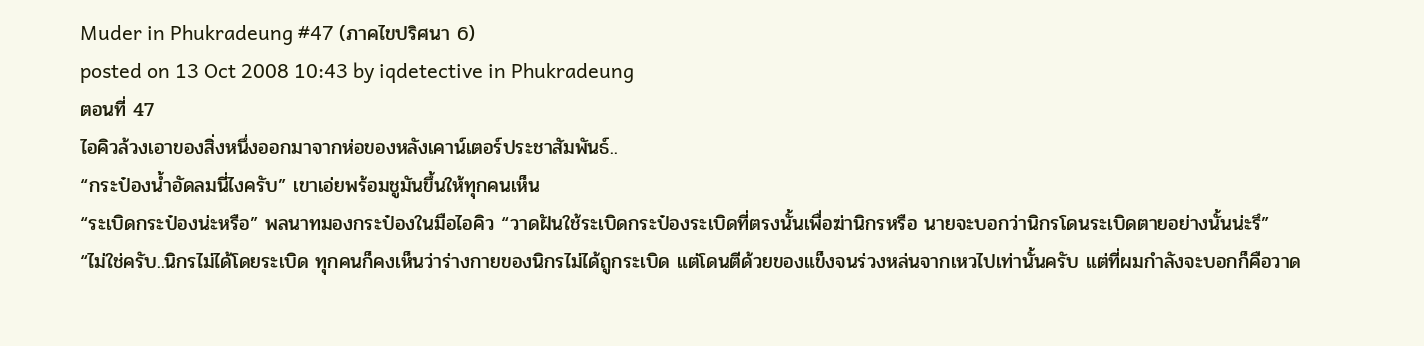Muder in Phukradeung #47 (ภาคไขปริศนา 6)
posted on 13 Oct 2008 10:43 by iqdetective in Phukradeung
ตอนที่ 47
ไอคิวล้วงเอาของสิ่งหนึ่งออกมาจากห่อของหลังเคาน์เตอร์ประชาสัมพันธ์..
“กระป๋องน้ำอัดลมนี่ไงครับ” เขาเอ่ยพร้อมชูมันขึ้นให้ทุกคนเห็น
“ระเบิดกระป๋องน่ะหรือ” พลนาทมองกระป๋องในมือไอคิว “วาดฝันใช้ระเบิดกระป๋องระเบิดที่ตรงนั้นเพื่อฆ่านิกรหรือ นายจะบอกว่านิกรโดนระเบิดตายอย่างนั้นน่ะรึ”
“ไม่ใช่ครับ..นิกรไม่ได้โดยระเบิด ทุกคนก็คงเห็นว่าร่างกายของนิกรไม่ได้ถูกระเบิด แต่โดนตีด้วยของแข็งจนร่วงหล่นจากเหวไปเท่านั้นครับ แต่ที่ผมกำลังจะบอกก็คือวาด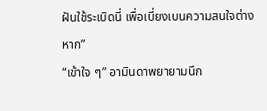ฝันใช้ระเบิดนี่ เพื่อเบี่ยงเบนความสนใจต่างหาก”
“เข้าใจ ๆ” อามินดาพยายามนึก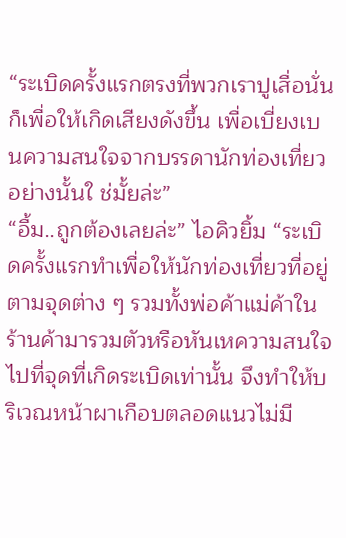“ระเบิดครั้งแรกตรงที่พวกเราปูเสื่อนั่นก็เพื่อให้เกิดเสียงดังขึ้น เพื่อเบี่ยงเบนความสนใจจากบรรดานักท่องเที่ยวอย่างนั้นใ ช่มั้ยล่ะ”
“อื้ม..ถูกต้องเลยล่ะ” ไอคิวยิ้ม “ระเบิดครั้งแรกทำเพื่อให้นักท่องเที่ยวที่อยู่ตามจุดต่าง ๆ รวมทั้งพ่อค้าแม่ค้าในร้านค้ามารวมตัวหรือหันเหความสนใจไปที่จุดที่เกิดระเบิดเท่านั้น จึงทำให้บริเวณหน้าผาเกือบตลอดแนวไม่มี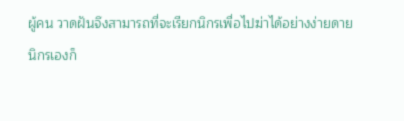ผู้คน วาดฝันจึงสามารถที่จะเรียกนิกรเพื่อไปฆ่าได้อย่างง่ายดาย
นิกรเองก็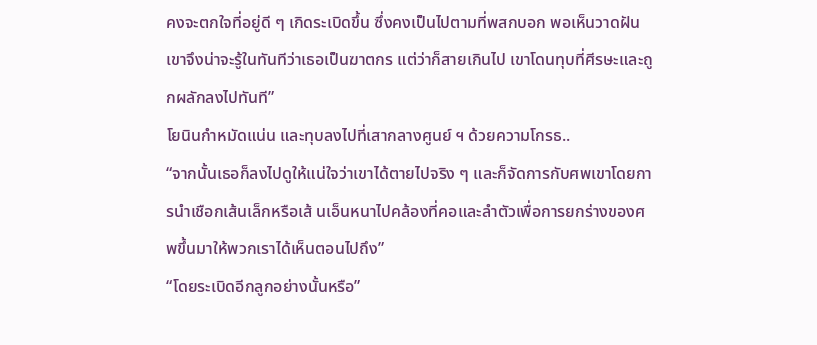คงจะตกใจที่อยู่ดี ๆ เกิดระเบิดขึ้น ซึ่งคงเป็นไปตามที่พสกบอก พอเห็นวาดฝันเขาจึงน่าจะรู้ในทันทีว่าเธอเป็นฆาตกร แต่ว่าก็สายเกินไป เขาโดนทุบที่ศีรษะและถูกผลักลงไปทันที”
โยนินกำหมัดแน่น และทุบลงไปที่เสากลางศูนย์ ฯ ด้วยความโกรธ..
“จากนั้นเธอก็ลงไปดูให้แน่ใจว่าเขาได้ตายไปจริง ๆ และก็จัดการกับศพเขาโดยการนำเชือกเส้นเล็กหรือเส้ นเอ็นหนาไปคล้องที่คอและลำตัวเพื่อการยกร่างของศพขึ้นมาให้พวกเราได้เห็นตอนไปถึง”
“โดยระเบิดอีกลูกอย่างนั้นหรือ”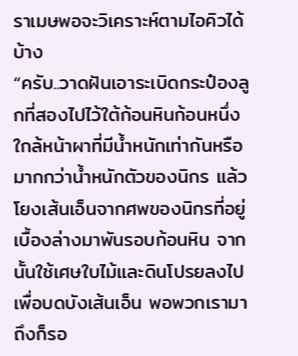ราเมษพอจะวิเคราะห์ตามไอคิวได้บ้าง
“ครับ..วาดฝันเอาระเบิดกระป๋องลูกที่สองไปไว้ใต้ก้อนหินก้อนหนึ่งใกล้หน้าผาที่มีน้ำหนักเท่ากันหรือมากกว่าน้ำหนักตัวของนิกร แล้วโยงเส้นเอ็นจากศพของนิกรที่อยู่เบื้องล่างมาพันรอบก้อนหิน จากนั้นใช้เศษใบไม้และดินโปรยลงไปเพื่อบดบังเส้นเอ็น พอพวกเรามาถึงก็รอ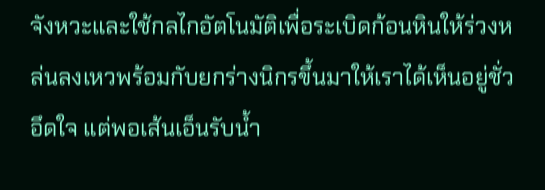จังหวะและใช้กลไกอัตโนมัติเพื่อระเบิดก้อนหินให้ร่วงหล่นลงเหวพร้อมกับยกร่างนิกรขึ้นมาให้เราได้เห็นอยู่ชั่วอึดใจ แต่พอเส้นเอ็นรับน้ำ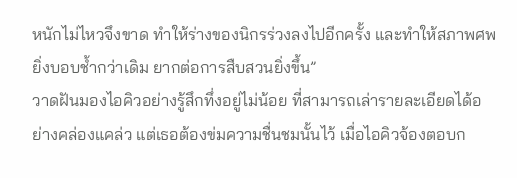หนักไม่ไหวจึงขาด ทำให้ร่างของนิกรร่วงลงไปอีกครั้ง และทำให้สภาพศพยิ่งบอบช้ำกว่าเดิม ยากต่อการสืบสวนยิ่งขึ้น”
วาดฝันมองไอคิวอย่างรู้สึกทึ่งอยู่ไม่น้อย ที่สามารถเล่ารายละเอียดได้อย่างคล่องแคล่ว แต่เธอต้องข่มความชื่นชมนั้นไว้ เมื่อไอคิวจ้องตอบก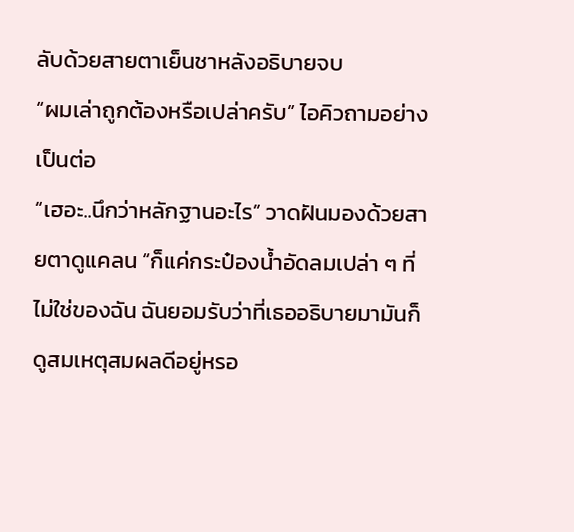ลับด้วยสายตาเย็นชาหลังอธิบายจบ
“ผมเล่าถูกต้องหรือเปล่าครับ” ไอคิวถามอย่างเป็นต่อ
“เฮอะ..นึกว่าหลักฐานอะไร” วาดฝันมองด้วยสายตาดูแคลน “ก็แค่กระป๋องน้ำอัดลมเปล่า ๆ ที่ไม่ใช่ของฉัน ฉันยอมรับว่าที่เธออธิบายมามันก็ดูสมเหตุสมผลดีอยู่หรอ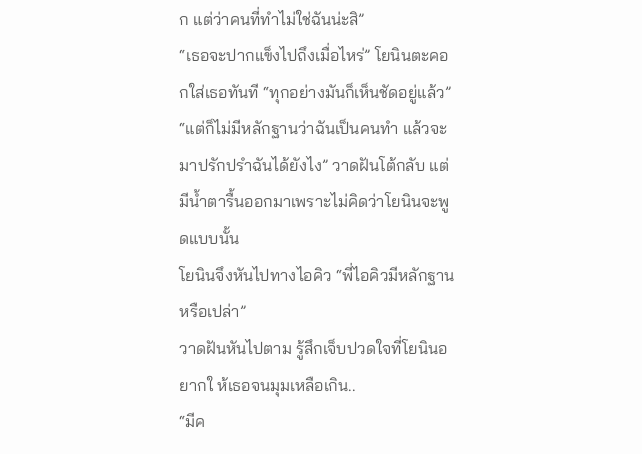ก แต่ว่าคนที่ทำไม่ใช่ฉันน่ะสิ”
“เธอจะปากแข็งไปถึงเมื่อไหร่” โยนินตะคอกใส่เธอทันที “ทุกอย่างมันก็เห็นชัดอยู่แล้ว”
“แต่ก็ไม่มีหลักฐานว่าฉันเป็นคนทำ แล้วจะมาปรักปรำฉันได้ยังไง” วาดฝันโต้กลับ แต่มีน้ำตารื้นออกมาเพราะไม่คิดว่าโยนินจะพูดแบบนั้น
โยนินจึงหันไปทางไอคิว “พี่ไอคิวมีหลักฐานหรือเปล่า”
วาดฝันหันไปตาม รู้สึกเจ็บปวดใจที่โยนินอยากใ ห้เธอจนมุมเหลือเกิน..
“มีค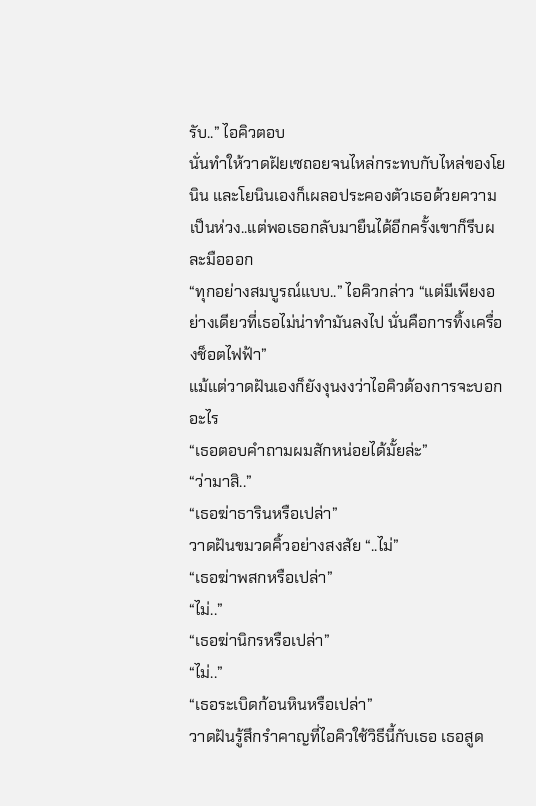รับ..” ไอคิวตอบ
นั่นทำให้วาดฝัยเซถอยจนไหล่กระทบกับไหล่ของโยนิน และโยนินเองก็เผลอประคองตัวเธอด้วยความเป็นห่วง..แต่พอเธอกลับมายืนได้อีกครั้งเขาก็รีบผละมือออก
“ทุกอย่างสมบูรณ์แบบ..” ไอคิวกล่าว “แต่มีเพียงอย่างเดียวที่เธอไม่น่าทำมันลงไป นั่นคือการทิ้งเครื่องช็อตไฟฟ้า”
แม้แต่วาดฝันเองก็ยังงุนงงว่าไอคิวต้องการจะบอกอะไร
“เธอตอบคำถามผมสักหน่อยได้มั้ยล่ะ”
“ว่ามาสิ..”
“เธอฆ่าธารินหรือเปล่า”
วาดฝันขมวดคิ้วอย่างสงสัย “..ไม่”
“เธอฆ่าพสกหรือเปล่า”
“ไม่..”
“เธอฆ่านิกรหรือเปล่า”
“ไม่..”
“เธอระเบิดก้อนหินหรือเปล่า”
วาดฝันรู้สึกรำคาญที่ไอคิวใช้วิธีนี้กับเธอ เธอสูด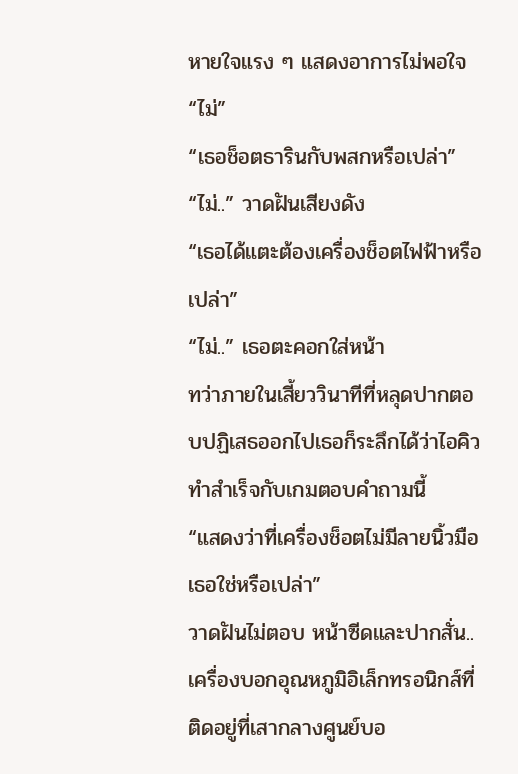หายใจแรง ๆ แสดงอาการไม่พอใจ “ไม่”
“เธอช็อตธารินกับพสกหรือเปล่า”
“ไม่..” วาดฝันเสียงดัง
“เธอได้แตะต้องเครื่องช็อตไฟฟ้าหรือเปล่า”
“ไม่..” เธอตะคอกใส่หน้า
ทว่าภายในเสี้ยววินาทีที่หลุดปากตอบปฏิเสธออกไปเธอก็ระลึกได้ว่าไอคิวทำสำเร็จกับเกมตอบคำถามนี้
“แสดงว่าที่เครื่องช็อตไม่มีลายนิ้วมือเธอใช่หรือเปล่า”
วาดฝันไม่ตอบ หน้าซีดและปากสั่น..
เครื่องบอกอุณหภูมิอิเล็กทรอนิกส์ที่ติดอยู่ที่เสากลางศูนย์บอ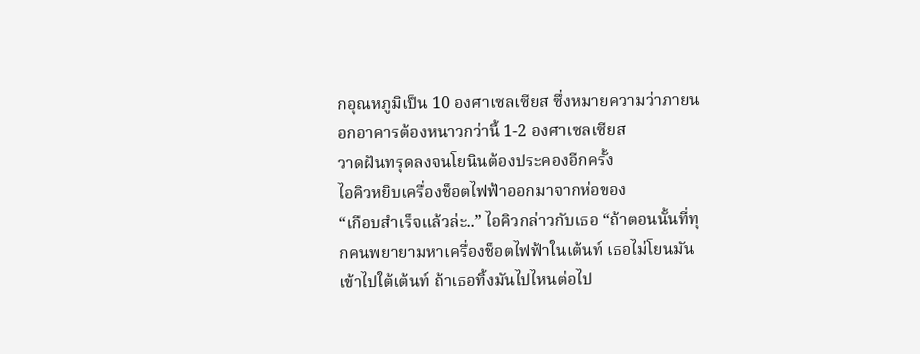กอุณหภูมิเป็น 10 องศาเซลเซียส ซึ่งหมายความว่าภายนอกอาคารต้องหนาวกว่านี้ 1-2 องศาเซลเซียส
วาดฝันทรุดลงจนโยนินต้องประคองอีกครั้ง
ไอคิวหยิบเครื่องช็อตไฟฟ้าออกมาจากห่อของ
“เกือบสำเร็จแล้วล่ะ..” ไอคิวกล่าวกับเธอ “ถ้าตอนนั้นที่ทุกคนพยายามหาเครื่องช็อตไฟฟ้าในเต้นท์ เธอไม่โยนมันเข้าไปใต้เต้นท์ ถ้าเธอทิ้งมันไปไหนต่อไป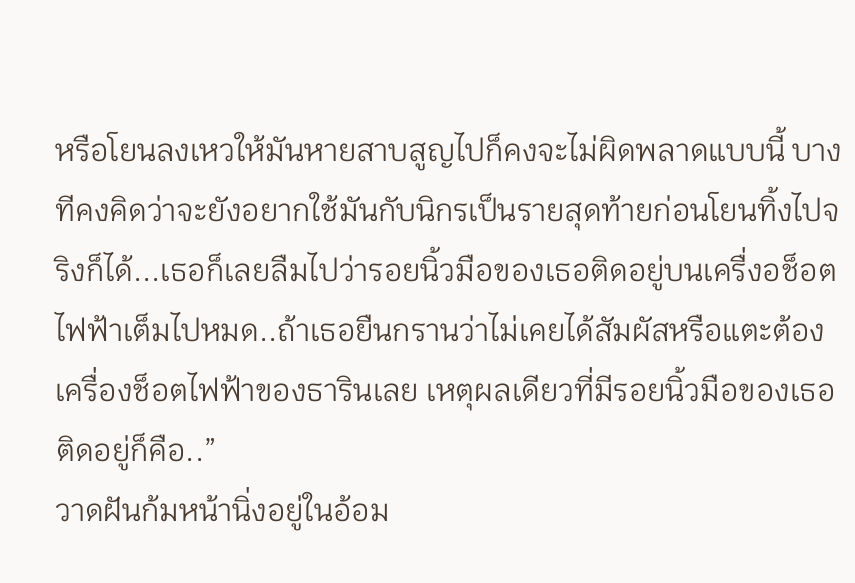หรือโยนลงเหวให้มันหายสาบสูญไปก็คงจะไม่ผิดพลาดแบบนี้ บางทีคงคิดว่าจะยังอยากใช้มันกับนิกรเป็นรายสุดท้ายก่อนโยนทิ้งไปจริงก็ได้...เธอก็เลยลืมไปว่ารอยนิ้วมือของเธอติดอยู่บนเครื่งอช็อตไฟฟ้าเต็มไปหมด..ถ้าเธอยืนกรานว่าไม่เคยได้สัมผัสหรือแตะต้องเครื่องช็อตไฟฟ้าของธารินเลย เหตุผลเดียวที่มีรอยนิ้วมือของเธอติดอยู่ก็คือ..”
วาดฝันก้มหน้านิ่งอยู่ในอ้อม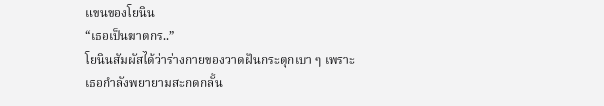แขนของโยนิน
“เธอเป็นฆาตกร..”
โยนินสัมผัสได้ว่าร่างกายของวาดฝันกระตุกเบา ๆ เพราะเธอกำลังพยายามสะกดกลั้น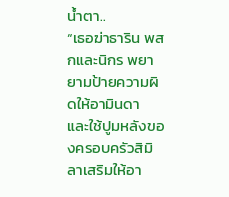น้ำตา..
“เธอฆ่าธาริน พสกและนิกร พยายามป้ายความผิดให้อามินดา และใช้ปูมหลังของครอบครัวสิมิลาเสริมให้อา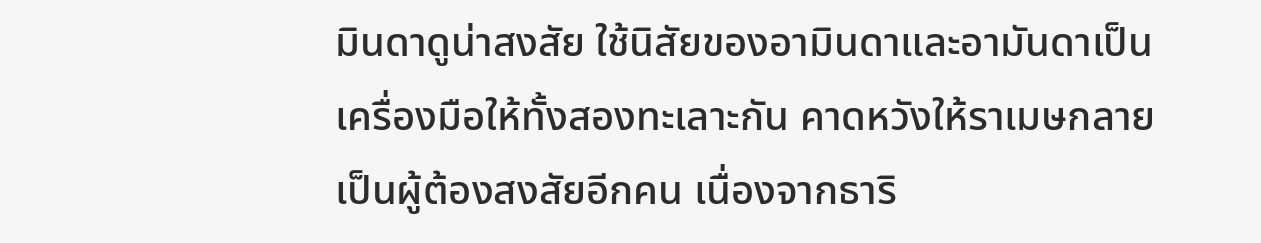มินดาดูน่าสงสัย ใช้นิสัยของอามินดาและอามันดาเป็นเครื่องมือให้ทั้งสองทะเลาะกัน คาดหวังให้ราเมษกลายเป็นผู้ต้องสงสัยอีกคน เนื่องจากธาริ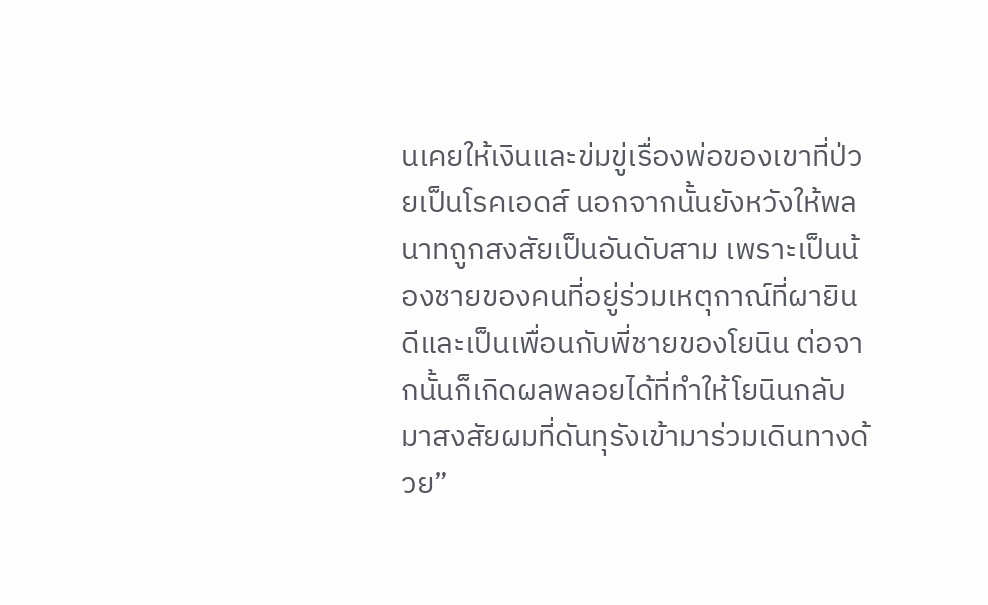นเคยให้เงินและข่มขู่เรื่องพ่อของเขาที่ป่วยเป็นโรคเอดส์ นอกจากนั้นยังหวังให้พลนาทถูกสงสัยเป็นอันดับสาม เพราะเป็นน้องชายของคนที่อยู่ร่วมเหตุกาณ์ที่ผายินดีและเป็นเพื่อนกับพี่ชายของโยนิน ต่อจากนั้นก็เกิดผลพลอยได้ที่ทำให้โยนินกลับมาสงสัยผมที่ดันทุรังเข้ามาร่วมเดินทางด้วย”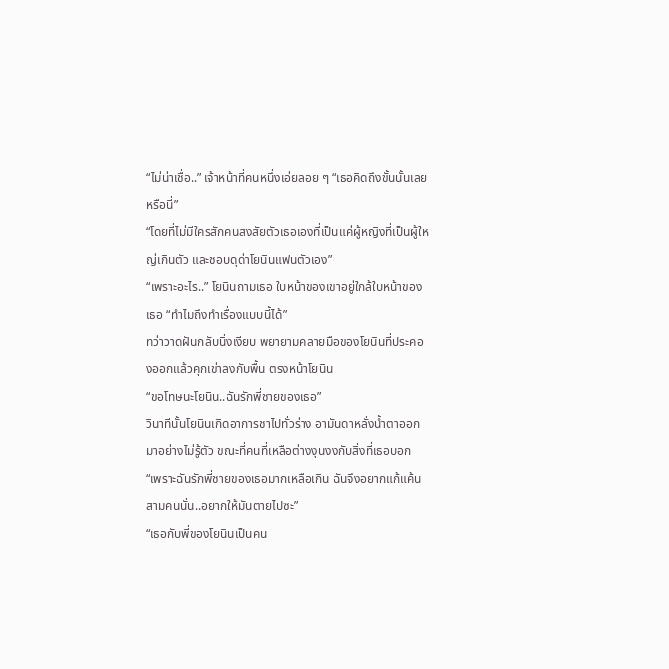“ไม่น่าเชื่อ..” เจ้าหน้าที่คนหนึ่งเอ่ยลอย ๆ “เธอคิดถึงขั้นนั้นเลยหรือนี่”
“โดยที่ไม่มีใครสักคนสงสัยตัวเธอเองที่เป็นแค่ผู้หญิงที่เป็นผู้ใหญ่เกินตัว และชอบดุด่าโยนินแฟนตัวเอง”
“เพราะอะไร..” โยนินถามเธอ ใบหน้าของเขาอยู่ใกล้ใบหน้าของเธอ “ทำไมถึงทำเรื่องแบบนี้ได้”
ทว่าวาดฝันกลับนิ่งเงียบ พยายามคลายมือของโยนินที่ประคองออกแล้วคุกเข่าลงกับพื้น ตรงหน้าโยนิน
“ขอโทษนะโยนิน..ฉันรักพี่ชายของเธอ”
วินาทีนั้นโยนินเกิดอาการชาไปทั่วร่าง อามันดาหลั่งน้ำตาออกมาอย่างไม่รู้ตัว ขณะที่คนที่เหลือต่างงุนงงกับสิ่งที่เธอบอก
“เพราะฉันรักพี่ชายของเธอมากเหลือเกิน ฉันจึงอยากแก้แค้นสามคนนั่น..อยากให้มันตายไปซะ”
“เธอกับพี่ของโยนินเป็นคน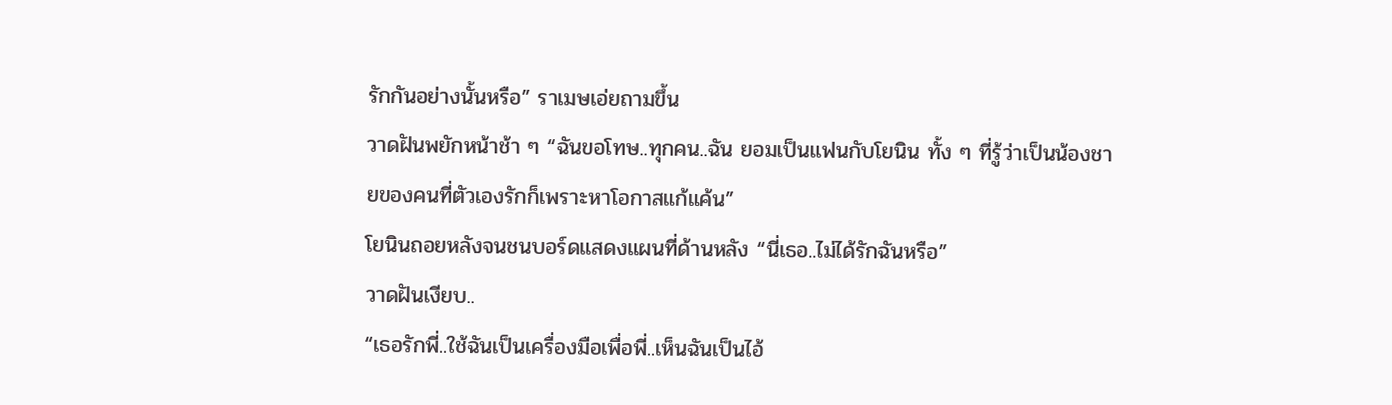รักกันอย่างนั้นหรือ” ราเมษเอ่ยถามขึ้น
วาดฝันพยักหน้าช้า ๆ “ฉันขอโทษ..ทุกคน..ฉัน ยอมเป็นแฟนกับโยนิน ทั้ง ๆ ที่รู้ว่าเป็นน้องชายของคนที่ตัวเองรักก็เพราะหาโอกาสแก้แค้น”
โยนินถอยหลังจนชนบอร์ดแสดงแผนที่ด้านหลัง “นี่เธอ..ไม่ได้รักฉันหรือ”
วาดฝันเงียบ..
“เธอรักพี่..ใช้ฉันเป็นเครื่องมือเพื่อพี่..เห็นฉันเป็นไอ้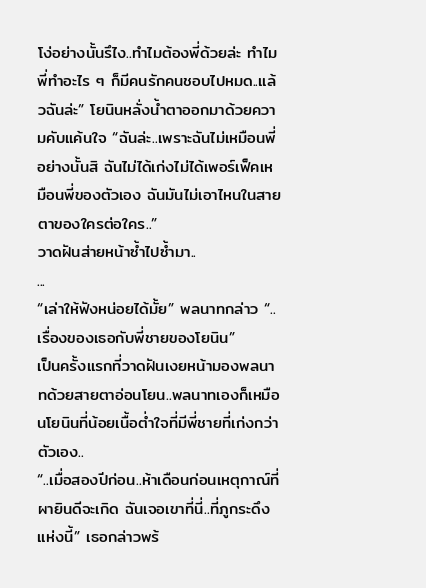โง่อย่างนั้นรึไง..ทำไมต้องพี่ด้วยล่ะ ทำไมพี่ทำอะไร ๆ ก็มีคนรักคนชอบไปหมด..แล้วฉันล่ะ” โยนินหลั่งน้ำตาออกมาด้วยความคับแค้นใจ “ฉันล่ะ..เพราะฉันไม่เหมือนพี่อย่างนั้นสิ ฉันไม่ได้เก่งไม่ได้เพอร์เฟ็คเหมือนพี่ของตัวเอง ฉันมันไม่เอาไหนในสายตาของใครต่อใคร..”
วาดฝันส่ายหน้าซ้ำไปซ้ำมา..
...
“เล่าให้ฟังหน่อยได้มั้ย” พลนาทกล่าว “..เรื่องของเธอกับพี่ชายของโยนิน”
เป็นครั้งแรกที่วาดฝันเงยหน้ามองพลนาทด้วยสายตาอ่อนโยน..พลนาทเองก็เหมือนโยนินที่น้อยเนื้อต่ำใจที่มีพี่ชายที่เก่งกว่าตัวเอง..
“..เมื่อสองปีก่อน..ห้าเดือนก่อนเหตุกาณ์ที่ผายินดีจะเกิด ฉันเจอเขาที่นี่..ที่ภูกระดึงแห่งนี้” เธอกล่าวพร้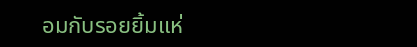อมกับรอยยิ้มแห่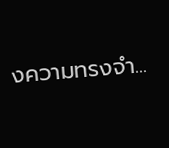งความทรงจำ...